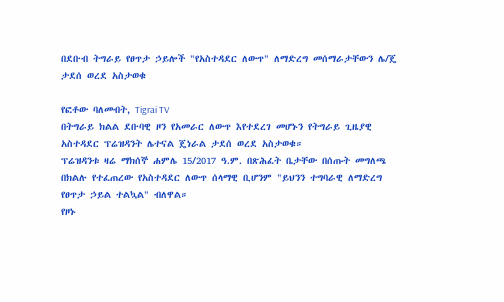በደቡብ ትግራይ የፀጥታ ኃይሎች "የአስተዳደር ለውጥ" ለማድረግ መሰማራታቸውን ሌ/ጄ ታደሰ ወረደ አስታወቁ

የፎቶው ባለመብት, Tigrai TV
በትግራይ ክልል ደቡባዊ ዞን የአመራር ለውጥ እየተደረገ መሆኑን የትግራይ ጊዜያዊ አስተዳደር ፕሬዝዳንት ሌተናል ጄነራል ታደሰ ወረደ አስታወቁ።
ፕሬዝዳንቱ ዛሬ ማክሰኞ ሐምሌ 15/2017 ዓ.ም. በጽሕፈት ቤታቸው በሰጡት መግለጫ በክልሉ የተፈጠረው የአስተዳደር ለውጥ ሰላማዊ ቢሆንም "ይህንን ተግባራዊ ለማድረግ የፀጥታ ኃይል ተልኳል" ብለዋል።
የዞኑ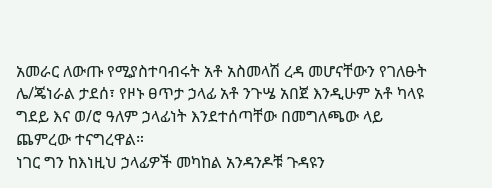አመራር ለውጡ የሚያስተባብሩት አቶ አስመላሽ ረዳ መሆናቸውን የገለፁት ሌ/ጄነራል ታደሰ፣ የዞኑ ፀጥታ ኃላፊ አቶ ንጉሤ አበጀ እንዲሁም አቶ ካላዩ ግደይ እና ወ/ሮ ዓለም ኃላፊነት እንደተሰጣቸው በመግለጫው ላይ ጨምረው ተናግረዋል።
ነገር ግን ከእነዚህ ኃላፊዎች መካከል አንዳንዶቹ ጉዳዩን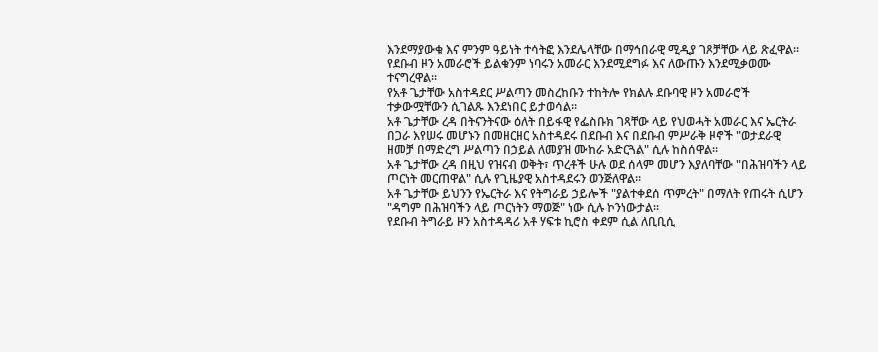እንደማያውቁ እና ምንም ዓይነት ተሳትፎ እንደሌላቸው በማኅበራዊ ሚዲያ ገጾቻቸው ላይ ጽፈዋል።
የደቡብ ዞን አመራሮች ይልቁንም ነባሩን አመራር እንደሚደግፉ እና ለውጡን እንደሚቃወሙ ተናግረዋል።
የአቶ ጌታቸው አስተዳደር ሥልጣን መስረከቡን ተከትሎ የክልሉ ደቡባዊ ዞን አመራሮች ተቃውሟቸውን ሲገልጹ እንደነበር ይታወሳል።
አቶ ጌታቸው ረዳ በትናንትናው ዕለት በይፋዊ የፌስቡክ ገጻቸው ላይ የህወሓት አመራር እና ኤርትራ በጋራ እየሠሩ መሆኑን በመዘርዘር አስተዳደሩ በደቡብ እና በደቡብ ምሥራቅ ዞኖች "ወታደራዊ ዘመቻ በማድረግ ሥልጣን በኃይል ለመያዝ ሙከራ አድርጓል" ሲሉ ከስሰዋል።
አቶ ጌታቸው ረዳ በዚህ የዝናብ ወቅት፣ ጥረቶች ሁሉ ወደ ሰላም መሆን እያለባቸው "በሕዝባችን ላይ ጦርነት መርጠዋል" ሲሉ የጊዜያዊ አስተዳደሩን ወንጅለዋል።
አቶ ጌታቸው ይህንን የኤርትራ እና የትግራይ ኃይሎች "ያልተቀደሰ ጥምረት" በማለት የጠሩት ሲሆን "ዳግም በሕዝባችን ላይ ጦርነትን ማወጅ" ነው ሲሉ ኮንነውታል።
የደቡብ ትግራይ ዞን አስተዳዳሪ አቶ ሃፍቱ ኪሮስ ቀደም ሲል ለቢቢሲ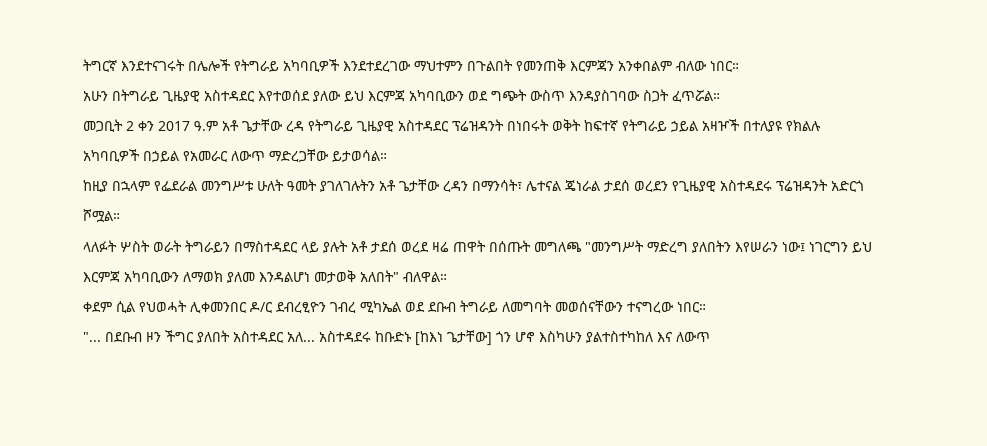ትግርኛ እንደተናገሩት በሌሎች የትግራይ አካባቢዎች እንደተደረገው ማህተምን በጉልበት የመንጠቅ እርምጃን አንቀበልም ብለው ነበር።
አሁን በትግራይ ጊዜያዊ አስተዳደር እየተወሰደ ያለው ይህ እርምጃ አካባቢውን ወደ ግጭት ውስጥ እንዳያስገባው ስጋት ፈጥሯል።
መጋቢት 2 ቀን 2017 ዓ.ም አቶ ጌታቸው ረዳ የትግራይ ጊዜያዊ አስተዳደር ፕሬዝዳንት በነበሩት ወቅት ከፍተኛ የትግራይ ኃይል አዛዦች በተለያዩ የክልሉ አካባቢዎች በኃይል የአመራር ለውጥ ማድረጋቸው ይታወሳል።
ከዚያ በኋላም የፌደራል መንግሥቱ ሁለት ዓመት ያገለገሉትን አቶ ጌታቸው ረዳን በማንሳት፣ ሌተናል ጄነራል ታደሰ ወረደን የጊዜያዊ አስተዳደሩ ፕሬዝዳንት አድርጎ ሾሟል።
ላለፉት ሦስት ወራት ትግራይን በማስተዳደር ላይ ያሉት አቶ ታደሰ ወረደ ዛሬ ጠዋት በሰጡት መግለጫ "መንግሥት ማድረግ ያለበትን እየሠራን ነው፤ ነገርግን ይህ እርምጃ አካባቢውን ለማወክ ያለመ እንዳልሆነ መታወቅ አለበት" ብለዋል።
ቀደም ሲል የህወሓት ሊቀመንበር ዶ/ር ደብረፂዮን ገብረ ሚካኤል ወደ ደቡብ ትግራይ ለመግባት መወሰናቸውን ተናግረው ነበር።
"... በደቡብ ዞን ችግር ያለበት አስተዳደር አለ... አስተዳደሩ ከቡድኑ [ከእነ ጌታቸው] ጎን ሆኖ እስካሁን ያልተስተካከለ እና ለውጥ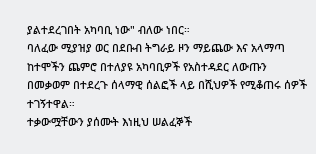ያልተደረገበት አካባቢ ነው" ብለው ነበር።
ባለፈው ሚያዝያ ወር በደቡብ ትግራይ ዞን ማይጨው እና አላማጣ ከተሞችን ጨምሮ በተለያዩ አካባቢዎች የአስተዳደር ለውጡን በመቃወም በተደረጉ ሰላማዊ ሰልፎች ላይ በሺህዎች የሚቆጠሩ ሰዎች ተገኝተዋል።
ተቃውሟቸውን ያሰሙት እነዚህ ሠልፈኞች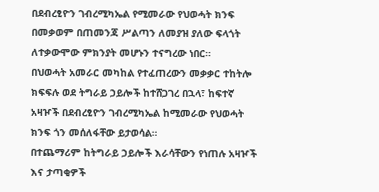በደብረፂዮን ገብረሚካኤል የሚመራው የህወሓት ክንፍ በመቃወም በጠመንጃ ሥልጣን ለመያዝ ያለው ፍላጎት ለተቃውሞው ምክንያት መሆኑን ተናግረው ነበር።
በህወሓት አመራር መካከል የተፈጠረውን መቃቃር ተከትሎ ክፍፍሉ ወደ ትግራይ ኃይሎች ከተሸጋገረ በኋላ፣ ከፍተኛ አዛዦች በደብረፂዮን ገብረሚካኤል ከሚመራው የህወሓት ክንፍ ጎን መሰለፋቸው ይታወሳል።
በተጨማሪም ከትግራይ ኃይሎች እራሳቸውን የነጠሉ አዛዦች እና ታጣቂዎች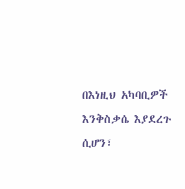በእነዚህ አካባቢዎች እንቅስቃሴ እያደረጉ ሲሆን፣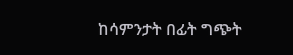ከሳምንታት በፊት ግጭት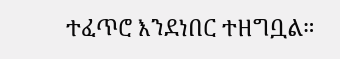ተፈጥሮ እንደነበር ተዘግቧል።